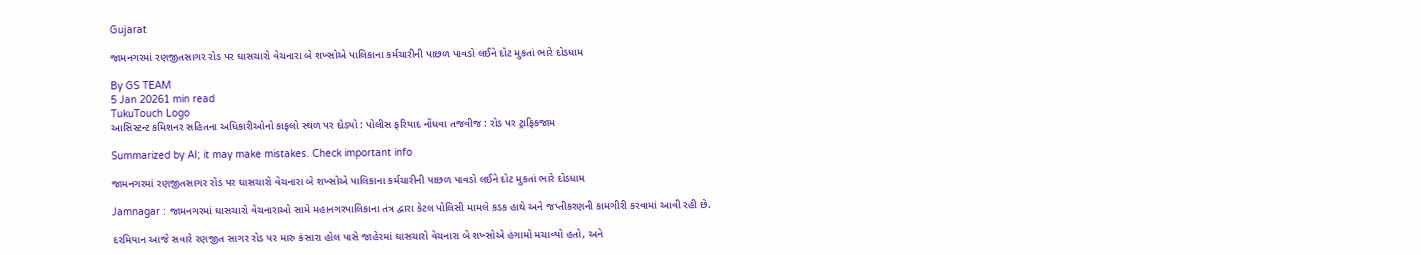Gujarat

જામનગરમાં રણજીતસાગર રોડ પર ઘાસચારો વેચનારા બે શખ્સોએ પાલિકાના કર્મચારીની પાછળ પાવડો લઈને દોટ મુકતાં ભારે દોડધામ

By GS TEAM
5 Jan 20261 min read
TukuTouch Logo
આસિસ્ટન્ટ કમિશનર સહિતના અધિકારીઓનો કાફલો સ્થળ પર દોડ્યો : પોલીસ ફરિયાદ નોંધવા તજવીજ : રોડ પર ટ્રાફિકજામ

Summarized by AI; it may make mistakes. Check important info

જામનગરમાં રણજીતસાગર રોડ પર ઘાસચારો વેચનારા બે શખ્સોએ પાલિકાના કર્મચારીની પાછળ પાવડો લઈને દોટ મુકતાં ભારે દોડધામ

Jamnagar : જામનગરમાં ઘાસચારો વેચનારાઓ સામે મહાનગરપાલિકાના તંત્ર દ્વારા કેટલ પોલિસી મામલે કડક હાથે અને જપ્તીકરણની કામગીરી કરવામાં આવી રહી છે.

દરમિયાન આજે સવારે રણજીત સાગર રોડ પર મારુ કંસારા હોલ પાસે જાહેરમાં ઘાસચારો વેચનારા બે શખ્સોએ હંગામો મચાવ્યો હતો, અને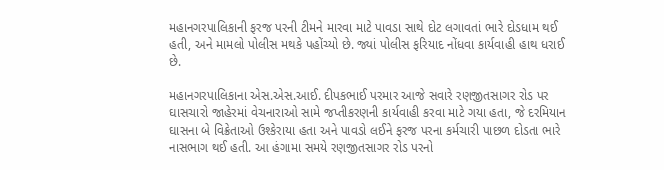મહાનગરપાલિકાની ફરજ પરની ટીમને મારવા માટે પાવડા સાથે દોટ લગાવતાં ભારે દોડધામ થઈ હતી, અને મામલો પોલીસ મથકે પહોંચ્યો છે. જ્યાં પોલીસ ફરિયાદ નોંધવા કાર્યવાહી હાથ ધરાઈ છે.

મહાનગરપાલિકાના એસ.એસ.આઈ. દીપકભાઈ પરમાર આજે સવારે રણજીતસાગર રોડ પર ઘાસચારો જાહેરમાં વેચનારાઓ સામે જપ્તીકરણની કાર્યવાહી કરવા માટે ગયા હતા, જે દરમિયાન ઘાસના બે વિક્રેતાઓ ઉશ્કેરાયા હતા અને પાવડો લઈને ફરજ પરના કર્મચારી પાછળ દોડતા ભારે નાસભાગ થઈ હતી. આ હંગામા સમયે રણજીતસાગર રોડ પરનો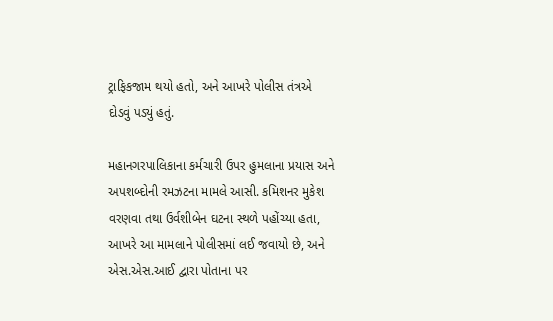ટ્રાફિકજામ થયો હતો, અને આખરે પોલીસ તંત્રએ દોડવું પડ્યું હતું.

મહાનગરપાલિકાના કર્મચારી ઉપર હુમલાના પ્રયાસ અને અપશબ્દોની રમઝટના મામલે આસી. કમિશનર મુકેશ વરણવા તથા ઉર્વશીબેન ઘટના સ્થળે પહોંચ્યા હતા, આખરે આ મામલાને પોલીસમાં લઈ જવાયો છે, અને એસ.એસ.આઈ દ્વારા પોતાના પર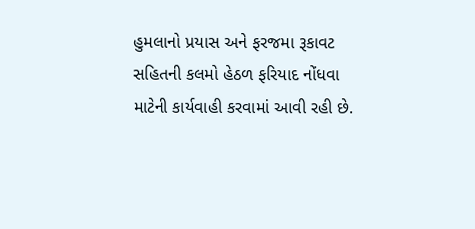હુમલાનો પ્રયાસ અને ફરજમા રૂકાવટ સહિતની કલમો હેઠળ ફરિયાદ નોંધવા માટેની કાર્યવાહી કરવામાં આવી રહી છે.